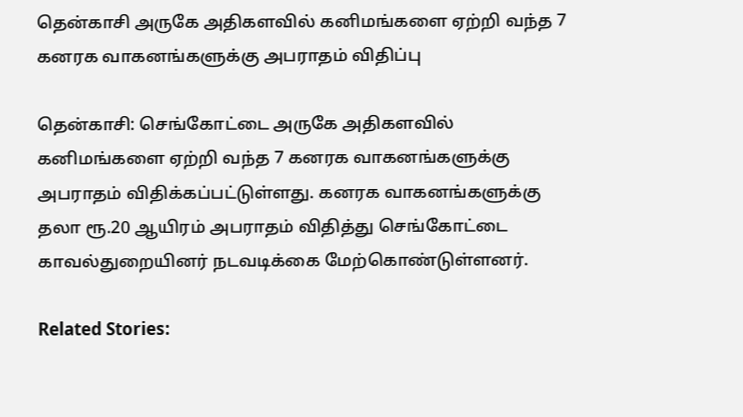தென்காசி அருகே அதிகளவில் கனிமங்களை ஏற்றி வந்த 7 கனரக வாகனங்களுக்கு அபராதம் விதிப்பு

தென்காசி: செங்கோட்டை அருகே அதிகளவில் கனிமங்களை ஏற்றி வந்த 7 கனரக வாகனங்களுக்கு அபராதம் விதிக்கப்பட்டுள்ளது. கனரக வாகனங்களுக்கு தலா ரூ.20 ஆயிரம் அபராதம் விதித்து செங்கோட்டை காவல்துறையினர் நடவடிக்கை மேற்கொண்டுள்ளனர்.

Related Stories: